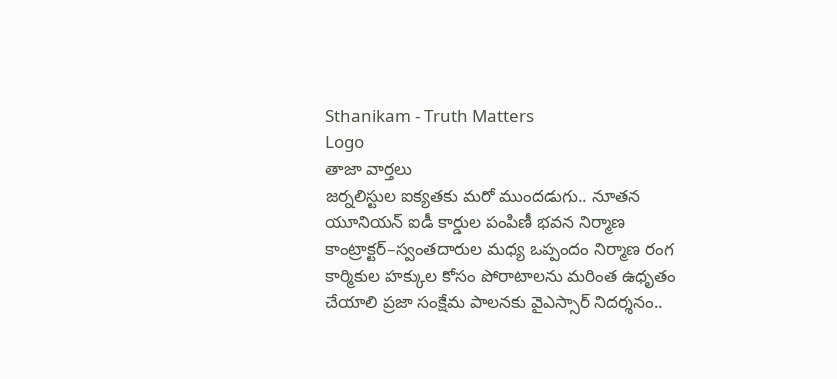Sthanikam - Truth Matters
Logo
తాజా వార్తలు
జర్నలిస్టుల ఐక్యతకు మరో ముందడుగు.. నూతన యూనియన్ ఐడీ కార్డుల పంపిణీ భవన నిర్మాణ కాంట్రాక్టర్‌–స్వంతదారుల మధ్య ఒప్పందం నిర్మాణ రంగ కార్మికుల హక్కుల కోసం పోరాటాలను మరింత ఉధృతం చేయాలి ప్రజా సంక్షేమ పాలనకు వైఎస్సార్‌ నిదర్శనం..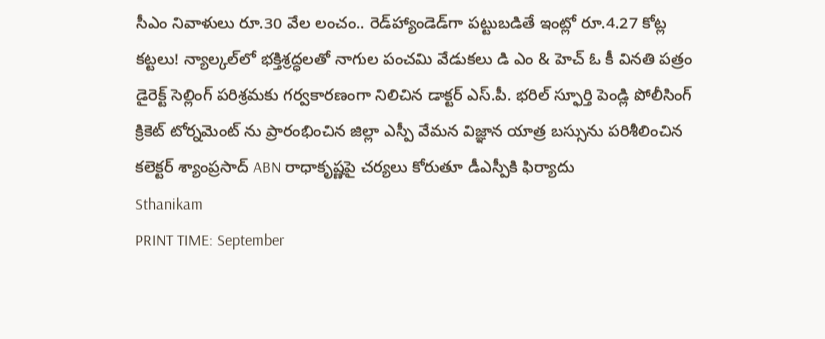సీఎం నివాళులు రూ.30 వేల లంచం.. రెడ్‌హ్యాండెడ్‌గా పట్టుబడితే ఇంట్లో రూ.4.27 కోట్ల కట్టలు! న్యాల్కల్‌లో భక్తిశ్రద్ధలతో నాగుల పంచమి వేడుకలు డి ఎం & హెచ్ ఓ కీ వినతి పత్రం డైరెక్ట్ సెల్లింగ్ పరిశ్రమకు గర్వకారణంగా నిలిచిన డాక్టర్ ఎస్.పీ. భరిల్ స్ఫూర్తి పెండ్లి పోలీసింగ్ క్రికెట్ టోర్నమెంట్ ను ప్రారంభించిన జిల్లా ఎస్పీ వేమన విజ్ఞాన యాత్ర బస్సును పరిశీలించిన కలెక్టర్ శ్యాంప్రసాద్ ABN రాధాకృష్ణపై చర్యలు కోరుతూ డీఎస్పీకి ఫిర్యాదు
Sthanikam
PRINT TIME: September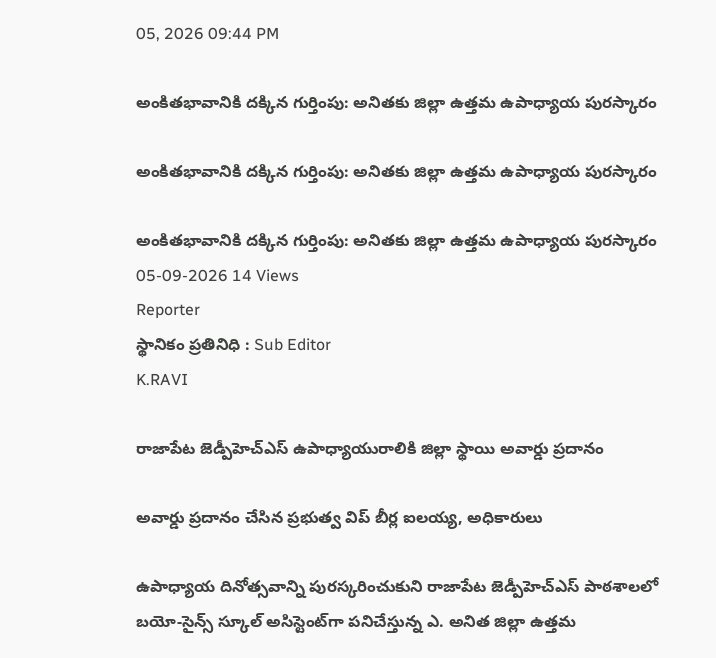05, 2026 09:44 PM

అంకితభావానికి దక్కిన గుర్తింపు: అనితకు జిల్లా ఉత్తమ ఉపాధ్యాయ పురస్కారం

అంకితభావానికి దక్కిన గుర్తింపు: అనితకు జిల్లా ఉత్తమ ఉపాధ్యాయ పురస్కారం

అంకితభావానికి దక్కిన గుర్తింపు: అనితకు జిల్లా ఉత్తమ ఉపాధ్యాయ పురస్కారం
05-09-2026 14 Views
Reporter
స్థానికం ప్రతినిధి : Sub Editor
K.RAVI

రాజాపేట జెడ్పీహెచ్‌ఎస్ ఉపాధ్యాయురాలికి జిల్లా స్థాయి అవార్డు ప్రదానం

అవార్డు ప్రదానం చేసిన ప్రభుత్వ విప్ బీర్ల ఐలయ్య, అధికారులు

ఉపాధ్యాయ దినోత్సవాన్ని పురస్కరించుకుని రాజాపేట జెడ్పీహెచ్‌ఎస్ పాఠశాలలో బయో-సైన్స్ స్కూల్ అసిస్టెంట్‌గా పనిచేస్తున్న ఎ. అనిత జిల్లా ఉత్తమ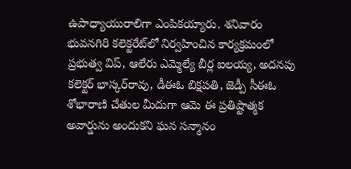ఉపాధ్యాయురాలిగా ఎంపికయ్యారు. శనివారం భువనగిరి కలెక్టరేట్‌లో నిర్వహించిన కార్యక్రమంలో ప్రభుత్వ విప్, ఆలేరు ఎమ్మెల్యే బీర్ల ఐలయ్య, అదనపు కలెక్టర్ భాస్కర్‌రావు, డీఈఓ బిక్షపతి, జెడ్పీ సీఈఓ శోభారాణి చేతుల మీదుగా ఆమె ఈ ప్రతిష్టాత్మక అవార్డును అందుకని ఘన సన్మానం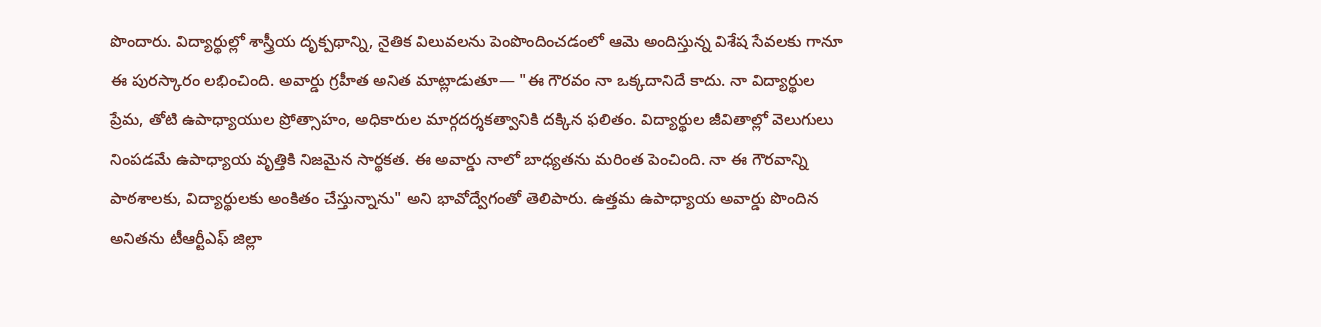పొందారు. విద్యార్థుల్లో శాస్త్రీయ దృక్పథాన్ని, నైతిక విలువలను పెంపొందించడంలో ఆమె అందిస్తున్న విశేష సేవలకు గానూ ఈ పురస్కారం లభించింది. అవార్డు గ్రహీత అనిత మాట్లాడుతూ— "ఈ గౌరవం నా ఒక్కదానిదే కాదు. నా విద్యార్థుల ప్రేమ, తోటి ఉపాధ్యాయుల ప్రోత్సాహం, అధికారుల మార్గదర్శకత్వానికి దక్కిన ఫలితం. విద్యార్థుల జీవితాల్లో వెలుగులు నింపడమే ఉపాధ్యాయ వృత్తికి నిజమైన సార్థకత. ఈ అవార్డు నాలో బాధ్యతను మరింత పెంచింది. నా ఈ గౌరవాన్ని పాఠశాలకు, విద్యార్థులకు అంకితం చేస్తున్నాను" అని భావోద్వేగంతో తెలిపారు. ఉత్తమ ఉపాధ్యాయ అవార్డు పొందిన అనితను టీఆర్టీఎఫ్ జిల్లా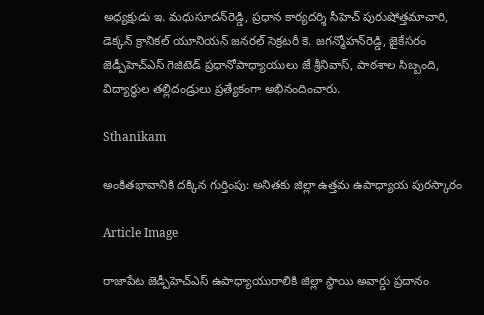అధ్యక్షుడు ఇ. మధుసూదన్‌రెడ్డి, ప్రధాన కార్యదర్శి సీహెచ్ పురుషోత్తమాచారి, డెక్కన్ క్రానికల్ యూనియన్ జనరల్ సెక్రటరీ కె. జగన్మోహన్‌రెడ్డి, జైకేసరం జెడ్పీహెచ్‌ఎస్ గెజిటెడ్ ప్రధానోపాధ్యాయులు జే శ్రీనివాస్, పాఠశాల సిబ్బంది, విద్యార్థుల తల్లిదండ్రులు ప్రత్యేకంగా అభినందించారు.

Sthanikam

అంకితభావానికి దక్కిన గుర్తింపు: అనితకు జిల్లా ఉత్తమ ఉపాధ్యాయ పురస్కారం

Article Image

రాజాపేట జెడ్పీహెచ్‌ఎస్ ఉపాధ్యాయురాలికి జిల్లా స్థాయి అవార్డు ప్రదానం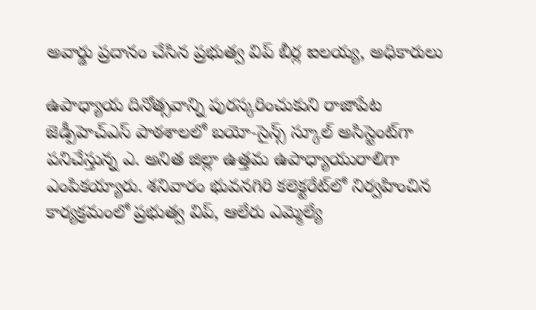అవార్డు ప్రదానం చేసిన ప్రభుత్వ విప్ బీర్ల ఐలయ్య, అధికారులు

ఉపాధ్యాయ దినోత్సవాన్ని పురస్కరించుకుని రాజాపేట జెడ్పీహెచ్‌ఎస్ పాఠశాలలో బయో-సైన్స్ స్కూల్ అసిస్టెంట్‌గా పనిచేస్తున్న ఎ. అనిత జిల్లా ఉత్తమ ఉపాధ్యాయురాలిగా ఎంపికయ్యారు. శనివారం భువనగిరి కలెక్టరేట్‌లో నిర్వహించిన కార్యక్రమంలో ప్రభుత్వ విప్, ఆలేరు ఎమ్మెల్యే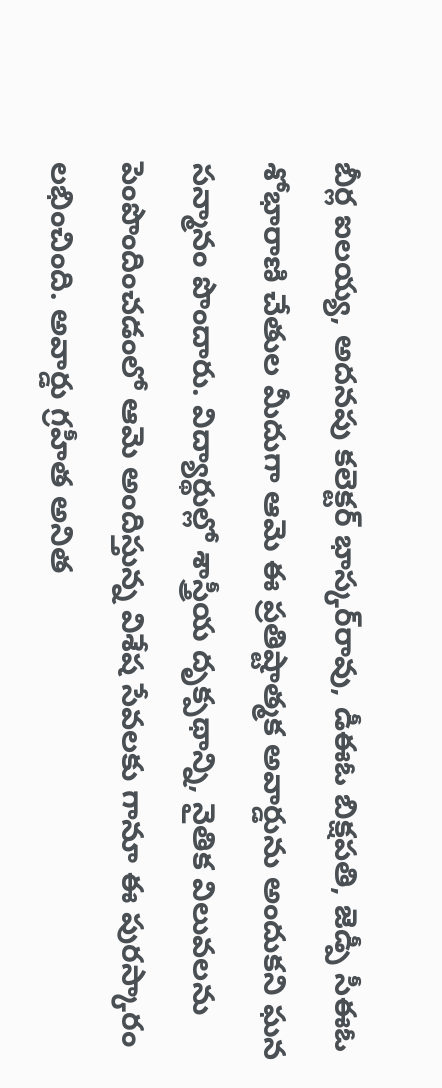బీర్ల ఐలయ్య, అదనపు కలెక్టర్ భాస్కర్‌రావు, డీఈఓ బిక్షపతి, జెడ్పీ సీఈఓ శోభారాణి చేతుల మీదుగా ఆమె ఈ ప్రతిష్టాత్మక అవార్డును అందుకని ఘన సన్మానం పొందారు. విద్యార్థుల్లో శాస్త్రీయ దృక్పథాన్ని, నైతిక విలువలను పెంపొందించడంలో ఆమె అందిస్తున్న విశేష సేవలకు గానూ ఈ పురస్కారం లభించింది. అవార్డు గ్రహీత అనిత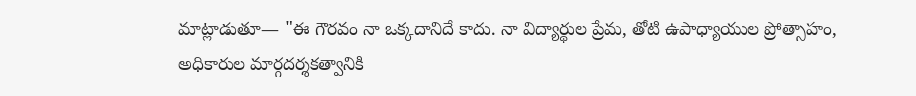మాట్లాడుతూ— "ఈ గౌరవం నా ఒక్కదానిదే కాదు. నా విద్యార్థుల ప్రేమ, తోటి ఉపాధ్యాయుల ప్రోత్సాహం, అధికారుల మార్గదర్శకత్వానికి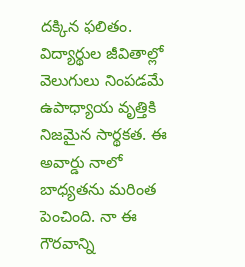దక్కిన ఫలితం. విద్యార్థుల జీవితాల్లో వెలుగులు నింపడమే ఉపాధ్యాయ వృత్తికి నిజమైన సార్థకత. ఈ అవార్డు నాలో బాధ్యతను మరింత పెంచింది. నా ఈ గౌరవాన్ని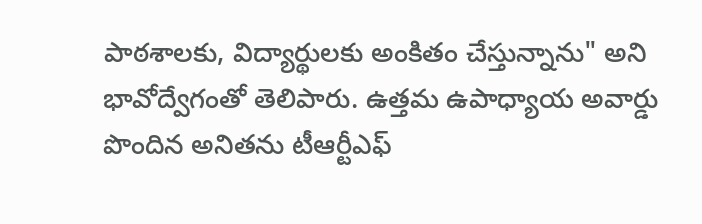పాఠశాలకు, విద్యార్థులకు అంకితం చేస్తున్నాను" అని భావోద్వేగంతో తెలిపారు. ఉత్తమ ఉపాధ్యాయ అవార్డు పొందిన అనితను టీఆర్టీఎఫ్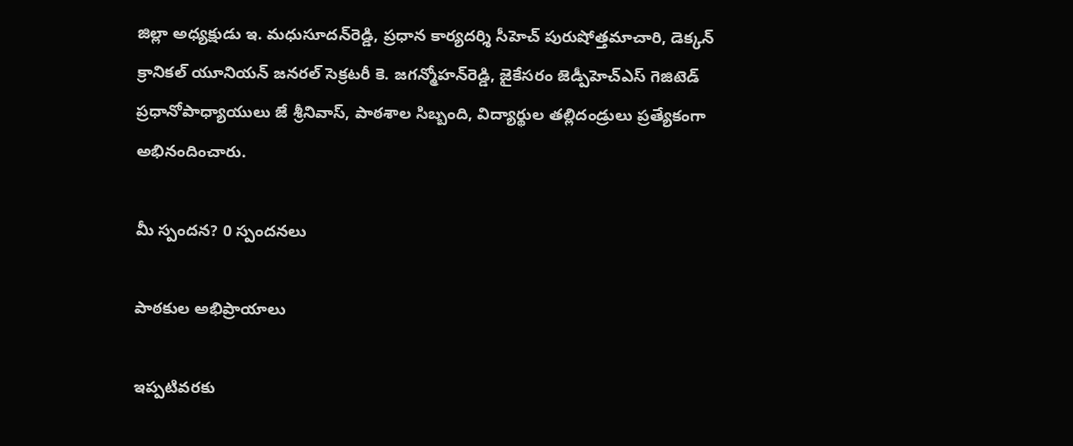జిల్లా అధ్యక్షుడు ఇ. మధుసూదన్‌రెడ్డి, ప్రధాన కార్యదర్శి సీహెచ్ పురుషోత్తమాచారి, డెక్కన్ క్రానికల్ యూనియన్ జనరల్ సెక్రటరీ కె. జగన్మోహన్‌రెడ్డి, జైకేసరం జెడ్పీహెచ్‌ఎస్ గెజిటెడ్ ప్రధానోపాధ్యాయులు జే శ్రీనివాస్, పాఠశాల సిబ్బంది, విద్యార్థుల తల్లిదండ్రులు ప్రత్యేకంగా అభినందించారు.

మీ స్పందన? 0 స్పందనలు

పాఠకుల అభిప్రాయాలు

ఇప్పటివరకు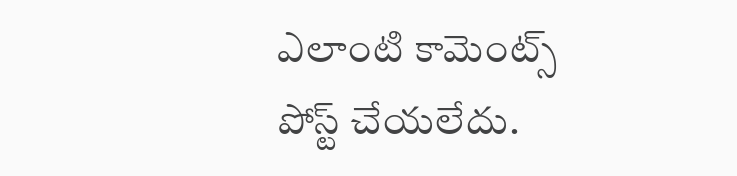ఎలాంటి కామెంట్స్ పోస్ట్ చేయలేదు.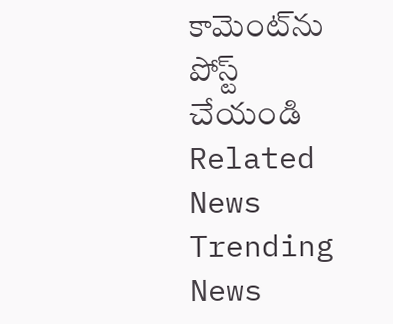కామెంట్‌ను పోస్ట్ చేయండి
Related News
Trending News